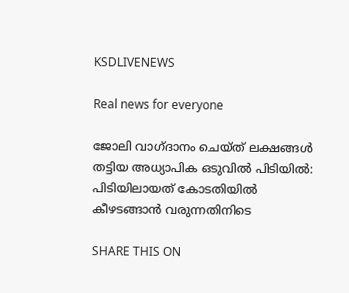KSDLIVENEWS

Real news for everyone

ജോലി വാഗ്ദാനം ചെയ്ത് ലക്ഷങ്ങള്‍ തട്ടിയ അധ്യാപിക ഒടുവിൽ പിടിയിൽ: പിടിയിലായത് കോടതിയിൽ കീഴടങ്ങാൻ വരുന്നതിനിടെ

SHARE THIS ON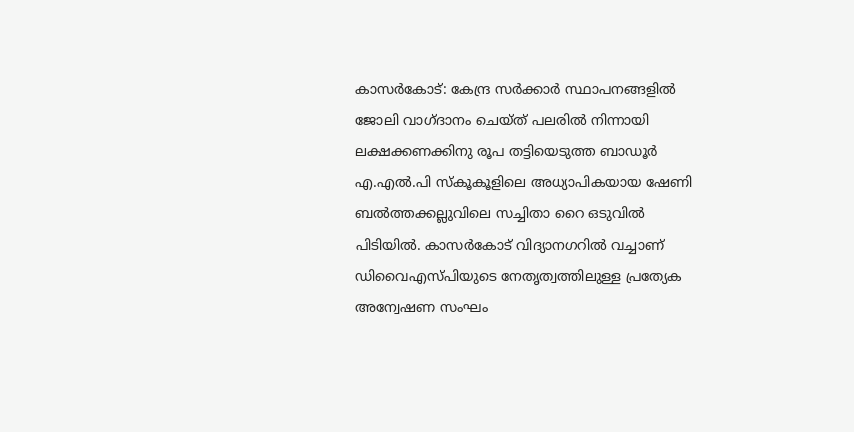കാസർകോട്: കേന്ദ്ര സർക്കാർ സ്ഥാപനങ്ങളിൽ ജോലി വാഗ്ദാനം ചെയ്‌ത്‌ പലരിൽ നിന്നായി ലക്ഷക്കണക്കിനു രൂപ തട്ടിയെടുത്ത ബാഡൂർ എ.എൽ.പി സ്കൂകൂളിലെ അധ്യാപികയായ ഷേണി ബൽത്തക്കല്ലുവിലെ സച്ചിതാ റൈ ഒടുവിൽ പിടിയിൽ. കാസർകോട് വിദ്യാനഗറിൽ വച്ചാണ് ഡിവൈഎസ്‌പിയുടെ നേതൃത്വത്തിലുള്ള പ്രത്യേക അന്വേഷണ സംഘം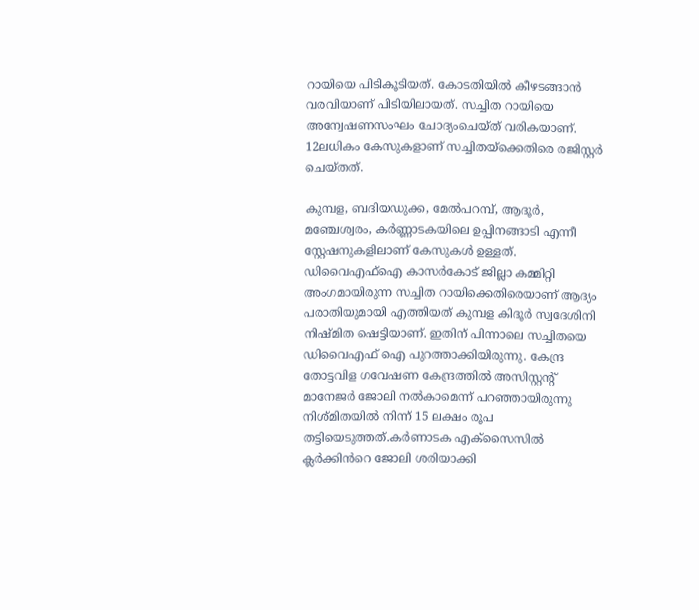റായിയെ പിടികൂടിയത്. കോടതിയിൽ കീഴടങ്ങാൻ വരവിയാണ് പിടിയിലായത്. സച്ചിത റായിയെ അന്വേഷണസംഘം ചോദ്യംചെയ്‌ത്‌ വരികയാണ്. 12ലധികം കേസുകളാണ് സച്ചിതയ്ക്കെതിരെ രജിസ്റ്റർ ചെയ്‌തത്‌.

കുമ്പള, ബദിയഡുക്ക, മേൽപറമ്പ്, ആദൂർ, മഞ്ചേശ്വരം, കർണ്ണാടകയിലെ ഉപ്പിനങ്ങാടി എന്നീ സ്റ്റേഷനുകളിലാണ് കേസുകൾ ഉള്ളത്. ഡിവൈഎഫ്ഐ കാസർകോട് ജില്ലാ കമ്മിറ്റി അംഗമായിരുന്ന സച്ചിത റായിക്കെതിരെയാണ് ആദ്യം പരാതിയുമായി എത്തിയത് കുമ്പള കിദൂർ സ്വദേശിനി നിഷ്‌മിത ഷെട്ടിയാണ്. ഇതിന് പിന്നാലെ സച്ചിതയെ ഡിവൈഎഫ് ഐ പുറത്താക്കിയിരുന്നു. കേന്ദ്ര തോട്ടവിള ഗവേഷണ കേന്ദ്രത്തിൽ അസിസ്റ്റൻ്റ് മാനേജർ ജോലി നൽകാമെന്ന് പറഞ്ഞായിരുന്നു നിശ്‌മിതയിൽ നിന്ന് 15 ലക്ഷം രൂപ തട്ടിയെടുത്തത്.കർണാടക എക്സൈസിൽ ക്ലർക്കിൻറെ ജോലി ശരിയാക്കി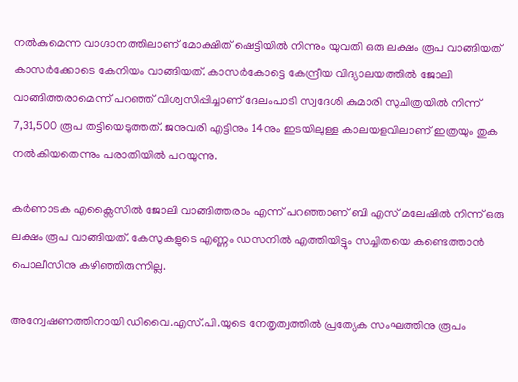നൽകുമെന്ന വാഗ്ദാനത്തിലാണ് മോക്ഷിത് ഷെട്ടിയിൽ നിന്നും യുവതി ഒരു ലക്ഷം രൂപ വാങ്ങിയത് കാസർക്കോടെ കേനിയം വാങ്ങിയത്. കാസർകോട്ടെ കേന്ദ്രീയ വിദ്യാലയത്തിൽ ജോലി വാങ്ങിത്തരാമെന്ന് പറഞ്ഞ് വിശ്വസിപ്പിച്ചാണ് ദേലംപാടി സ്വദേശി കുമാരി സുചിത്രയിൽ നിന്ന് 7,31,500 രൂപ തട്ടിയെടുത്തത്. ജനുവരി എട്ടിനും 14നും ഇടയിലുള്ള കാലയളവിലാണ് ഇത്രയും തുക നൽകിയതെന്നും പരാതിയിൽ പറയുന്നു.

കർണാടക എക്സൈസിൽ ജോലി വാങ്ങിത്തരാം എന്ന് പറഞ്ഞാണ് ബി എസ് മലേഷിൽ നിന്ന് ഒരു ലക്ഷം രൂപ വാങ്ങിയത്. കേസുകളുടെ എണ്ണം ഡസനിൽ എത്തിയിട്ടും സച്ചിതയെ കണ്ടെത്താൻ പൊലീസിനു കഴിഞ്ഞിരുന്നില്ല.

അന്വേഷണത്തിനായി ഡിവൈ.എസ്.പി.യുടെ നേതൃത്വത്തിൽ പ്രത്യേക സംഘത്തിനു രൂപം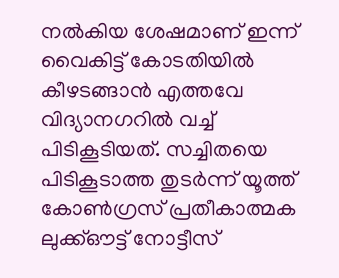നൽകിയ ശേഷമാണ് ഇന്ന് വൈകിട്ട് കോടതിയിൽ കീഴടങ്ങാൻ എത്തവേ വിദ്യാനഗറിൽ വച്ച് പിടികൂടിയത്. സച്ചിതയെ പിടികൂടാത്ത തുടർന്ന് യൂത്ത് കോൺഗ്രസ് പ്രതീകാത്മക ലുക്ക്ഔട്ട് നോട്ടീസ്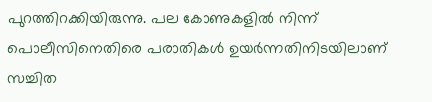പുറത്തിറക്കിയിരുന്നു. പല കോണുകളിൽ നിന്ന് പൊലീസിനെതിരെ പരാതികൾ ഉയർന്നതിനിടയിലാണ് സച്ചിത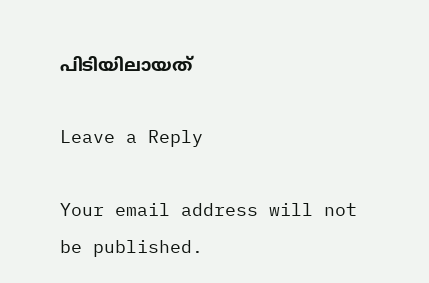പിടിയിലായത്

Leave a Reply

Your email address will not be published.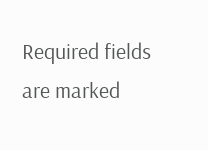Required fields are marked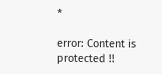*

error: Content is protected !!